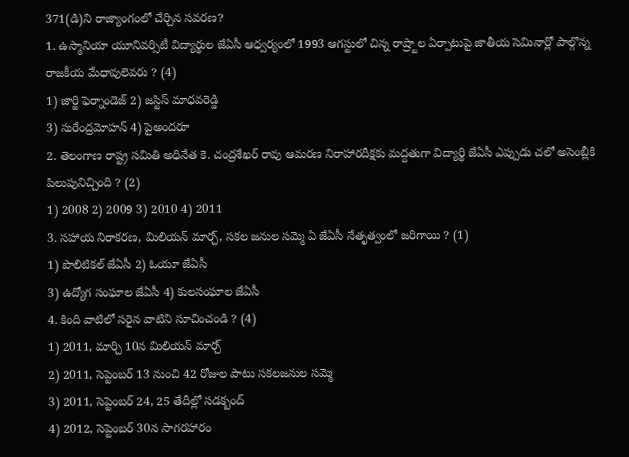371(డి)ని రాజ్యాంగంలో చేర్చిన సవరణ?
1. ఉస్మానియా యూనివర్సిటీ విద్యార్థుల జేఏసీ ఆధ్వర్యంలో 1993 ఆగస్టులో చిన్న రాష్ర్టాల ఏర్పాటుపై జాతీయ సెమినార్లో పాల్గొన్న రాజకీయ మేధావులెవరు ? (4)
1) జార్జి ఫెర్నాండెజ్ 2) జస్టిస్ మాధవరెడ్డి
3) సురేంద్రమోహన్ 4) పైఅందరూ
2. తెలంగాణ రాష్ట్ర సమితి అధినేత కె. చంద్రశేఖర్ రావు ఆమరణ నిరాహారదీక్షకు మద్దతుగా విద్యార్థి జేఏసీ ఎప్పుడు చలో అసెంబ్లీకి పిలుపునిచ్చింది ? (2)
1) 2008 2) 2009 3) 2010 4) 2011
3. సహాయ నిరాకరణ, మిలియన్ మార్చ్, సకల జనుల సమ్మె ఏ జేఏసీ నేతృత్వంలో జరిగాయి ? (1)
1) పొలిటికల్ జేఏసీ 2) ఓయూ జేఏసీ
3) ఉద్యోగ సంఘాల జేఏసీ 4) కులసంఘాల జేఏసీ
4. కింది వాటిలో సరైన వాటిని సూచించండి ? (4)
1) 2011, మార్చి 10న మిలియన్ మార్చ్
2) 2011, సెప్టెంబర్ 13 నుంచి 42 రోజుల పాటు సకలజనుల సమ్మె
3) 2011, సెప్టెంబర్ 24, 25 తేదీల్లో సడక్బంద్
4) 2012, సెప్టెంబర్ 30న సాగరహారం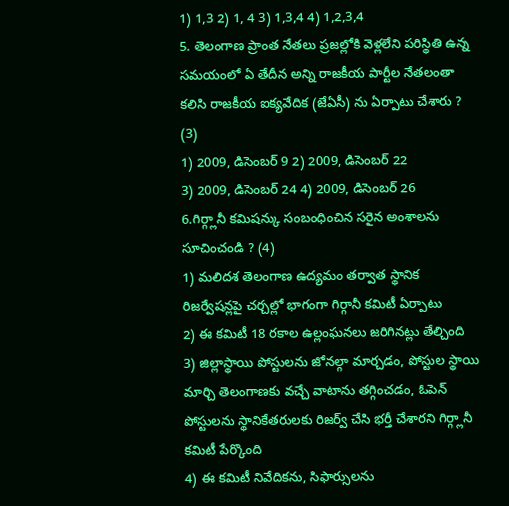1) 1,3 2) 1, 4 3) 1,3,4 4) 1,2,3,4
5. తెలంగాణ ప్రాంత నేతలు ప్రజల్లోకి వెళ్లలేని పరిస్థితి ఉన్న సమయంలో ఏ తేదీన అన్ని రాజకీయ పార్టీల నేతలంతా కలిసి రాజకీయ ఐక్యవేదిక (జేఏసీ) ను ఏర్పాటు చేశారు ? (3)
1) 2009, డిసెంబర్ 9 2) 2009, డిసెంబర్ 22
3) 2009, డిసెంబర్ 24 4) 2009, డిసెంబర్ 26
6.గిర్గ్లానీ కమిషన్కు సంబంధించిన సరైన అంశాలను సూచించండి ? (4)
1) మలిదశ తెలంగాణ ఉద్యమం తర్వాత స్థానిక రిజర్వేషన్లపై చర్చల్లో భాగంగా గిర్గానీ కమిటీ ఏర్పాటు
2) ఈ కమిటీ 18 రకాల ఉల్లంఘనలు జరిగినట్లు తేల్చింది
3) జిల్లాస్థాయి పోస్టులను జోనల్గా మార్చడం, పోస్టుల స్థాయి మార్చి తెలంగాణకు వచ్చే వాటాను తగ్గించడం, ఓపెన్ పోస్టులను స్థానికేతరులకు రిజర్వ్ చేసి భర్తీ చేశారని గిర్గ్లానీ కమిటీ పేర్కొంది
4) ఈ కమిటీ నివేదికను, సిఫార్సులను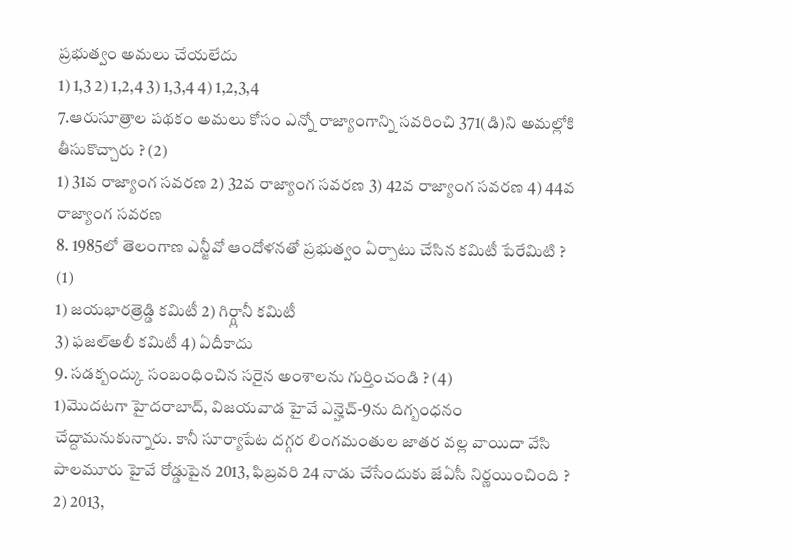ప్రభుత్వం అమలు చేయలేదు
1) 1,3 2) 1,2,4 3) 1,3,4 4) 1,2,3,4
7.ఆరుసూత్రాల పథకం అమలు కోసం ఎన్నో రాజ్యాంగాన్ని సవరించి 371(డి)ని అమల్లోకి తీసుకొచ్చారు ? (2)
1) 31వ రాజ్యాంగ సవరణ 2) 32వ రాజ్యాంగ సవరణ 3) 42వ రాజ్యాంగ సవరణ 4) 44వ రాజ్యాంగ సవరణ
8. 1985లో తెలంగాణ ఎన్జీవో ఆందోళనతో ప్రభుత్వం ఏర్పాటు చేసిన కమిటీ పేరేమిటి ? (1)
1) జయభారత్రెడ్డి కమిటీ 2) గిర్గ్లానీ కమిటీ
3) ఫజల్అలీ కమిటీ 4) ఏదీకాదు
9. సడక్బంద్కు సంబంధించిన సరైన అంశాలను గుర్తించండి ? (4)
1)మొదటగా హైదరాబాద్, విజయవాడ హైవే ఎన్హెచ్-9ను దిగ్బంధనం చేద్దామనుకున్నారు. కానీ సూర్యాపేట దగ్గర లింగమంతుల జాతర వల్ల వాయిదా వేసి పాలమూరు హైవే రోడ్డుపైన 2013, ఫిబ్రవరి 24 నాడు చేసేందుకు జేఏసీ నిర్ణయించింది ?
2) 2013,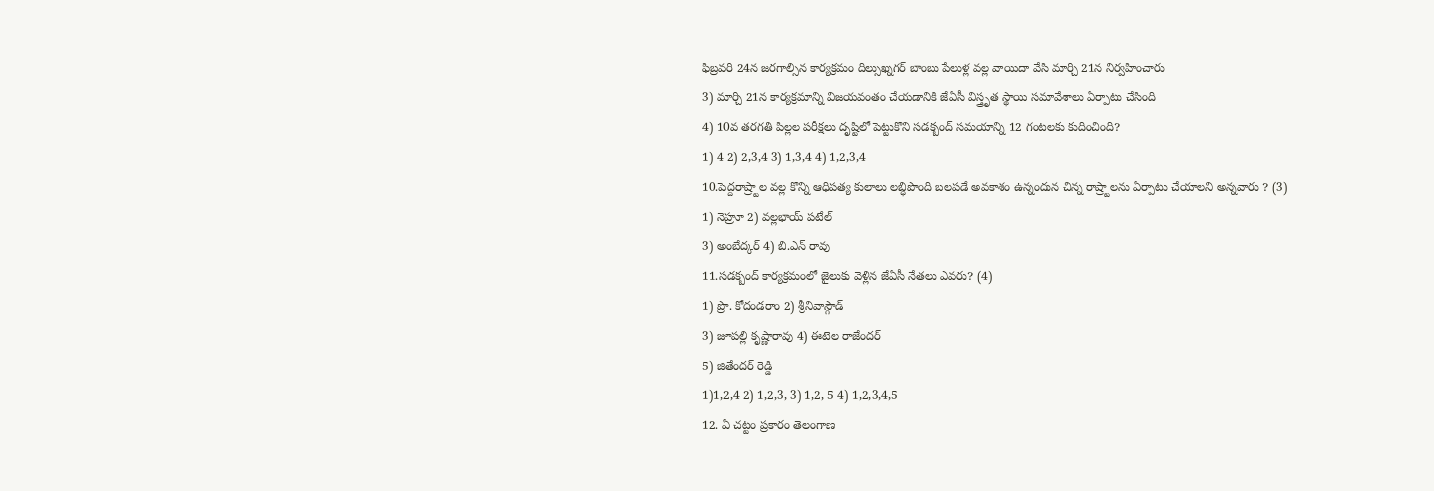ఫిబ్రవరి 24న జరగాల్సిన కార్యక్రమం దిల్సుఖ్నగర్ బాంబు పేలుళ్ల వల్ల వాయిదా వేసి మార్చి 21న నిర్వహించారు
3) మార్చి 21న కార్యక్రమాన్ని విజయవంతం చేయడానికి జేఏసీ విస్త్రృత స్థాయి సమావేశాలు ఏర్పాటు చేసింది
4) 10వ తరగతి పిల్లల పరీక్షలు దృష్టిలో పెట్టుకొని సడక్బంద్ సమయాన్ని 12 గంటలకు కుదించింది?
1) 4 2) 2,3,4 3) 1,3,4 4) 1,2,3,4
10.పెద్దరాష్ర్టాల వల్ల కొన్ని ఆధిపత్య కులాలు లబ్ధిపొంది బలపడే అవకాశం ఉన్నందున చిన్న రాష్ర్టాలను ఏర్పాటు చేయాలని అన్నవారు ? (3)
1) నెహ్రూ 2) వల్లభాయ్ పటేల్
3) అంబేద్కర్ 4) బి.ఎన్ రావు
11.సడక్బంద్ కార్యక్రమంలో జైలుకు వెళ్లిన జేఏసీ నేతలు ఎవరు? (4)
1) ప్రొ. కోదండరాం 2) శ్రీనివాస్గౌడ్
3) జూపల్లి కృష్ణారావు 4) ఈటెల రాజేందర్
5) జితేందర్ రెడ్డి
1)1,2,4 2) 1,2,3, 3) 1,2, 5 4) 1,2,3,4,5
12. ఏ చట్టం ప్రకారం తెలంగాణ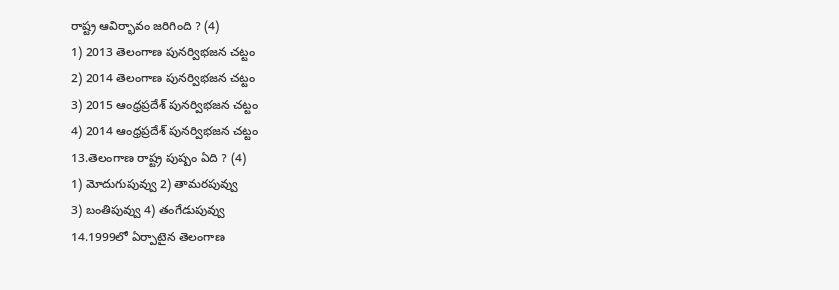రాష్ట్ర ఆవిర్భావం జరిగింది ? (4)
1) 2013 తెలంగాణ పునర్విభజన చట్టం
2) 2014 తెలంగాణ పునర్విభజన చట్టం
3) 2015 ఆంధ్రప్రదేశ్ పునర్విభజన చట్టం
4) 2014 ఆంధ్రప్రదేశ్ పునర్విభజన చట్టం
13.తెలంగాణ రాష్ట్ర పుష్పం ఏది ? (4)
1) మోదుగుపువ్వు 2) తామరపువ్వు
3) బంతిపువ్వు 4) తంగేడుపువ్వు
14.1999లో ఏర్పాటైన తెలంగాణ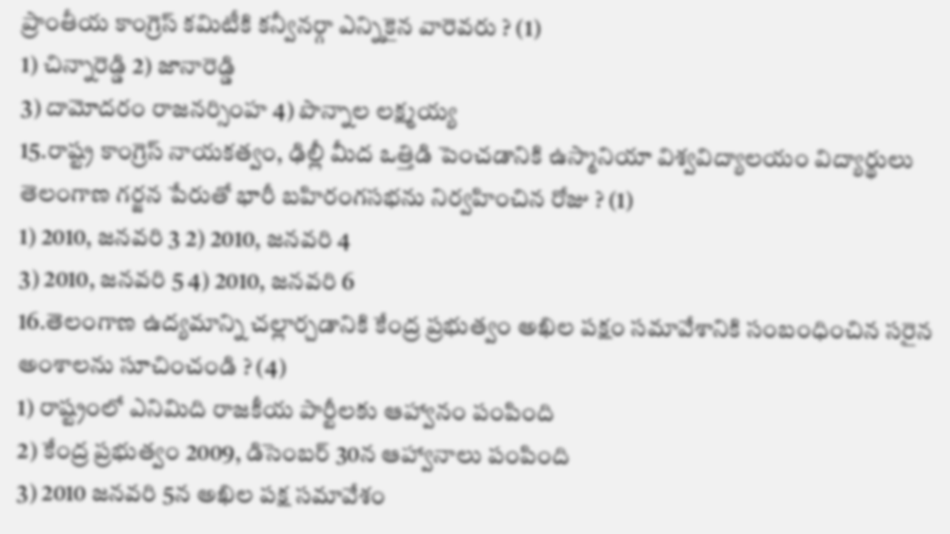ప్రాంతీయ కాంగ్రెస్ కమిటీకి కన్వీనర్గా ఎన్నికైన వారెవరు ? (1)
1) చిన్నారెడ్డి 2) జానారెడ్డి
3) దామోదరం రాజనర్సింహ 4) పొన్నాల లక్ష్మయ్య
15.రాష్ట్ర కాంగ్రెస్ నాయకత్వం, ఢిల్లీ మీద ఒత్తిడి పెంచడానికి ఉస్మానియా విశ్వవిద్యాలయం విద్యార్థులు తెలంగాణ గర్జన పేరుతో భారీ బహిరంగసభను నిర్వహించిన రోజు ? (1)
1) 2010, జనవరి 3 2) 2010, జనవరి 4
3) 2010, జనవరి 5 4) 2010, జనవరి 6
16.తెలంగాణ ఉద్యమాన్ని చల్లార్చడానికి కేంద్ర ప్రభుత్వం అఖిల పక్షం సమావేశానికి సంబంధించిన సరైన అంశాలను సూచించండి ? (4)
1) రాష్ట్రంలో ఎనిమిది రాజకీయ పార్టీలకు ఆహ్వానం పంపింది
2) కేంద్ర ప్రభుత్వం 2009, డిసెంబర్ 30న ఆహ్వానాలు పంపింది
3) 2010 జనవరి 5న అఖిల పక్ష సమావేశం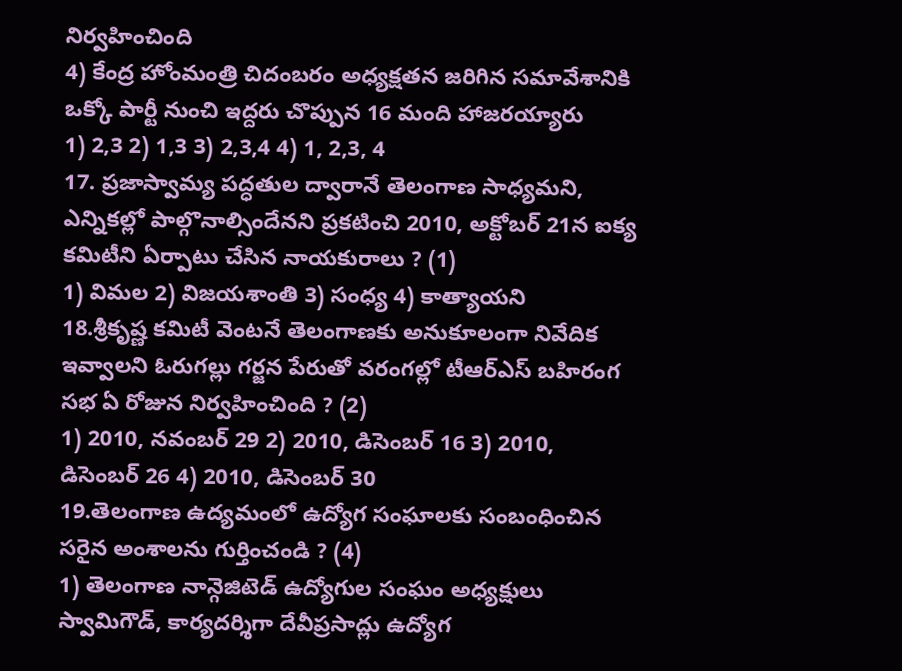నిర్వహించింది
4) కేంద్ర హోంమంత్రి చిదంబరం అధ్యక్షతన జరిగిన సమావేశానికి ఒక్కో పార్టీ నుంచి ఇద్దరు చొప్పున 16 మంది హాజరయ్యారు
1) 2,3 2) 1,3 3) 2,3,4 4) 1, 2,3, 4
17. ప్రజాస్వామ్య పద్ధతుల ద్వారానే తెలంగాణ సాధ్యమని, ఎన్నికల్లో పాల్గొనాల్సిందేనని ప్రకటించి 2010, అక్టోబర్ 21న ఐక్య కమిటీని ఏర్పాటు చేసిన నాయకురాలు ? (1)
1) విమల 2) విజయశాంతి 3) సంధ్య 4) కాత్యాయని
18.శ్రీకృష్ణ కమిటీ వెంటనే తెలంగాణకు అనుకూలంగా నివేదిక ఇవ్వాలని ఓరుగల్లు గర్జన పేరుతో వరంగల్లో టీఆర్ఎస్ బహిరంగ సభ ఏ రోజున నిర్వహించింది ? (2)
1) 2010, నవంబర్ 29 2) 2010, డిసెంబర్ 16 3) 2010, డిసెంబర్ 26 4) 2010, డిసెంబర్ 30
19.తెలంగాణ ఉద్యమంలో ఉద్యోగ సంఘాలకు సంబంధించిన సరైన అంశాలను గుర్తించండి ? (4)
1) తెలంగాణ నాన్గెజిటెడ్ ఉద్యోగుల సంఘం అధ్యక్షులు స్వామిగౌడ్, కార్యదర్శిగా దేవీప్రసాద్లు ఉద్యోగ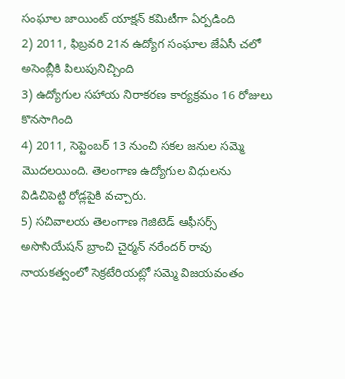సంఘాల జాయింట్ యాక్షన్ కమిటీగా ఏర్పడింది
2) 2011, ఫిబ్రవరి 21న ఉద్యోగ సంఘాల జేఏసీ చలో అసెంబ్లీకి పిలుపునిచ్చింది
3) ఉద్యోగుల సహాయ నిరాకరణ కార్యక్రమం 16 రోజులు కొనసాగింది
4) 2011, సెప్టెంబర్ 13 నుంచి సకల జనుల సమ్మె మొదలయింది. తెలంగాణ ఉద్యోగుల విధులను విడిచిపెట్టి రోడ్లపైకి వచ్చారు.
5) సచివాలయ తెలంగాణ గెజిటెడ్ ఆఫీసర్స్ అసొసియేషన్ బ్రాంచి చైర్మన్ నరేందర్ రావు నాయకత్వంలో సెక్రటేరియట్లో సమ్మె విజయవంతం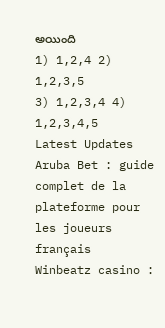అయింది
1) 1,2,4 2) 1,2,3,5
3) 1,2,3,4 4) 1,2,3,4,5
Latest Updates
Aruba Bet : guide complet de la plateforme pour les joueurs français
Winbeatz casino :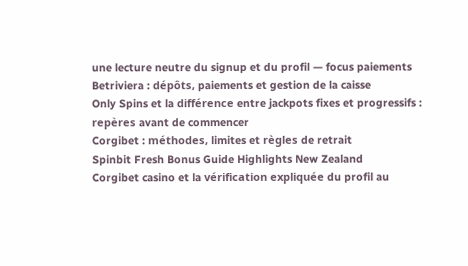une lecture neutre du signup et du profil — focus paiements
Betriviera : dépôts, paiements et gestion de la caisse
Only Spins et la différence entre jackpots fixes et progressifs : repères avant de commencer
Corgibet : méthodes, limites et règles de retrait
Spinbit Fresh Bonus Guide Highlights New Zealand
Corgibet casino et la vérification expliquée du profil au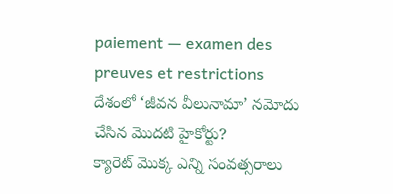paiement — examen des preuves et restrictions
దేశంలో ‘జీవన వీలునామా’ నమోదు చేసిన మొదటి హైకోర్టు?
క్యారెట్ మొక్క ఎన్ని సంవత్సరాలు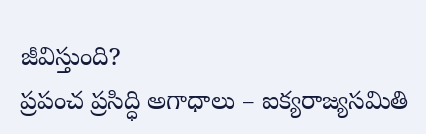జీవిస్తుంది?
ప్రపంచ ప్రసిద్ధి అగాధాలు – ఐక్యరాజ్యసమితి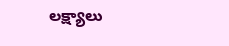లక్ష్యాలు